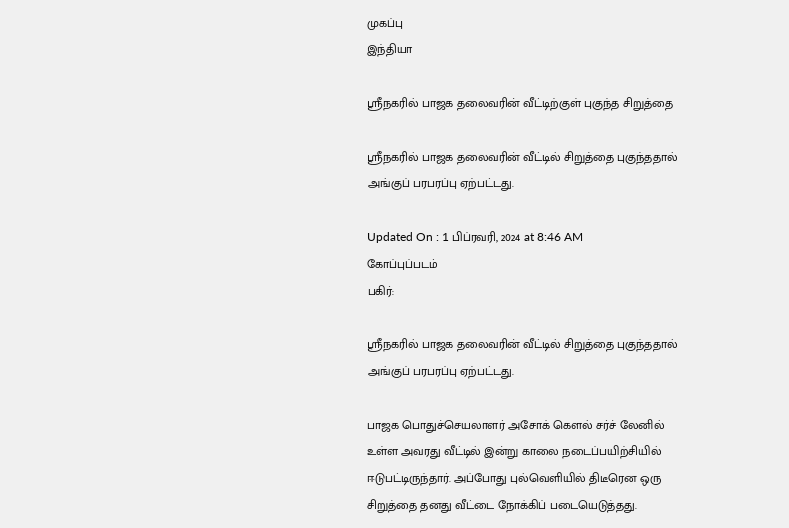முகப்பு
இந்தியா

ஸ்ரீநகரில் பாஜக தலைவரின் வீட்டிற்குள் புகுந்த சிறுத்தை

ஸ்ரீநகரில் பாஜக தலைவரின் வீட்டில் சிறுத்தை புகுந்ததால் அங்குப் பரபரப்பு ஏற்பட்டது.

Updated On : 1 பிப்ரவரி, 2024 at 8:46 AM
கோப்புப்படம்
பகிர்:

ஸ்ரீநகரில் பாஜக தலைவரின் வீட்டில் சிறுத்தை புகுந்ததால் அங்குப் பரபரப்பு ஏற்பட்டது.

பாஜக பொதுச்செயலாளர் அசோக் கௌல் சர்ச் லேனில் உள்ள அவரது வீட்டில் இன்று காலை நடைப்பயிற்சியில் ஈடுபட்டிருந்தார். அப்போது புல்வெளியில் திடீரென ஒரு சிறுத்தை தனது வீட்டை நோக்கிப் படையெடுத்தது.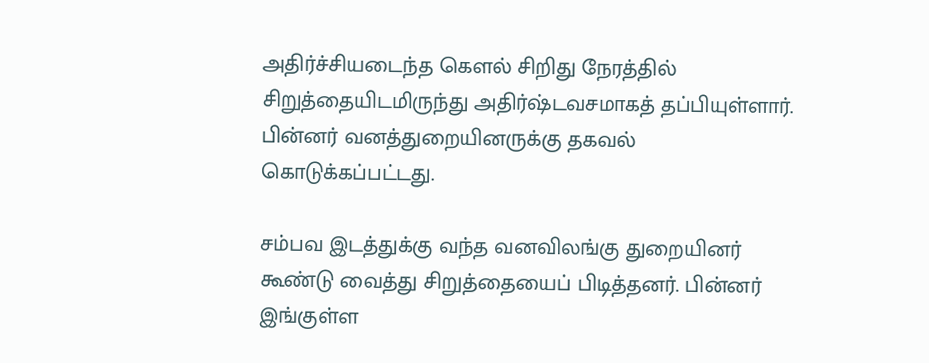அதிர்ச்சியடைந்த கௌல் சிறிது நேரத்தில் சிறுத்தையிடமிருந்து அதிர்ஷ்டவசமாகத் தப்பியுள்ளார். பின்னர் வனத்துறையினருக்கு தகவல் கொடுக்கப்பட்டது.

சம்பவ இடத்துக்கு வந்த வனவிலங்கு துறையினர் கூண்டு வைத்து சிறுத்தையைப் பிடித்தனர். பின்னர் இங்குள்ள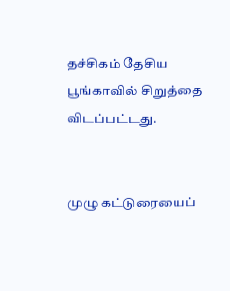தச்சிகம் தேசிய பூங்காவில் சிறுத்தை விடப்பட்டது.


முழு கட்டுரையைப்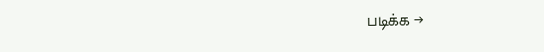படிக்க →